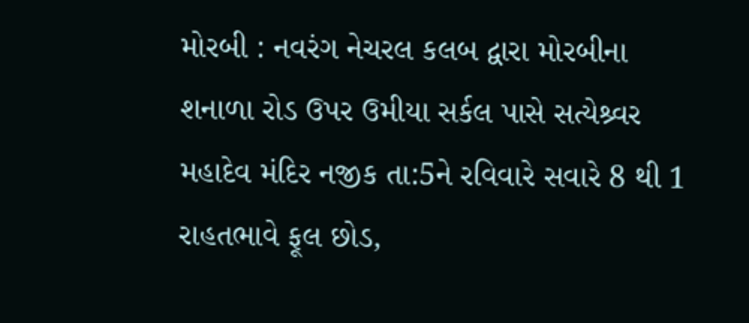મોરબી : નવરંગ નેચરલ કલબ દ્વારા મોરબીના શનાળા રોડ ઉપર ઉમીયા સર્કલ પાસે સત્યેશ્ર્વર મહાદેવ મંદિર નજીક તા:5ને રવિવારે સવારે 8 થી 1 રાહતભાવે ફૂલ છોડ,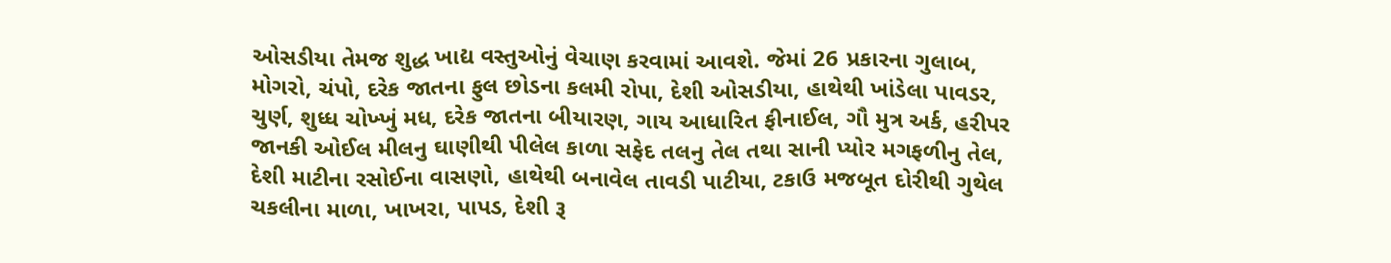ઓસડીયા તેમજ શુદ્ધ ખાદ્ય વસ્તુઓનું વેચાણ કરવામાં આવશે. જેમાં 26 પ્રકારના ગુલાબ, મોગરો, ચંપો, દરેક જાતના ફુલ છોડના કલમી રોપા, દેશી ઓસડીયા, હાથેથી ખાંડેલા પાવડર, ચુર્ણ, શુધ્ધ ચોખ્ખું મધ, દરેક જાતના બીયારણ, ગાય આધારિત ફીનાઈલ, ગૌ મુત્ર અર્ક, હરીપર જાનકી ઓઈલ મીલનુ ઘાણીથી પીલેલ કાળા સફેદ તલનુ તેલ તથા સાની પ્યોર મગફળીનુ તેલ, દેશી માટીના રસોઈના વાસણો, હાથેથી બનાવેલ તાવડી પાટીયા, ટકાઉ મજબૂત દોરીથી ગુથેલ ચકલીના માળા, ખાખરા, પાપડ, દેશી રૂ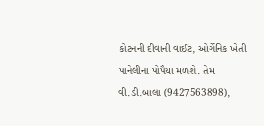કોટનની દીવાની વાઈટ, ઓર્ગેનિક ખેતી પાનેલીના પોપૈયા મળશે. તેમ વી.ડી.બાલા (9427563898),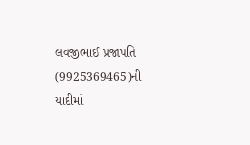લવજીભાઈ પ્રજાપતિ (9925369465)ની યાદીમાં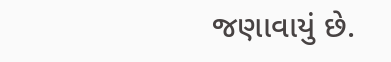જણાવાયું છે.